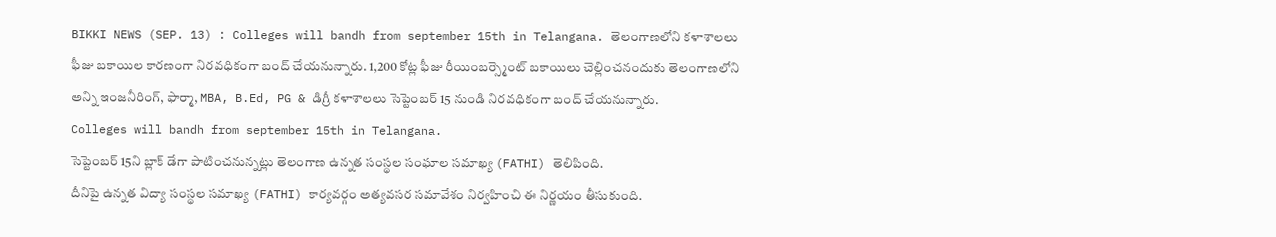BIKKI NEWS (SEP. 13) : Colleges will bandh from september 15th in Telangana. తెలంగాణలోని కళాశాలలు ఫీజు బకాయిల కారణంగా నిరవధికంగా బంద్ చేయనున్నారు. 1,200 కోట్ల ఫీజు రీయింబర్స్మెంట్ బకాయిలు చెల్లించనందుకు తెలంగాణలోని అన్ని ఇంజనీరింగ్, ఫార్మా, MBA, B.Ed, PG & డిగ్రీ కళాశాలలు సెప్టెంబర్ 15 నుండి నిరవధికంగా బంద్ చేయనున్నారు.
Colleges will bandh from september 15th in Telangana.
సెప్టెంబర్ 15ని బ్లాక్ డేగా పాటించనున్నట్లు తెలంగాణ ఉన్నత సంస్థల సంఘాల సమాఖ్య (FATHI) తెలిపింది.
దీనిపై ఉన్నత విద్యా సంస్థల సమాఖ్య (FATHI) కార్యవర్గం అత్యవసర సమావేశం నిర్వహించి ఈ నిర్ణయం తీసుకుంది.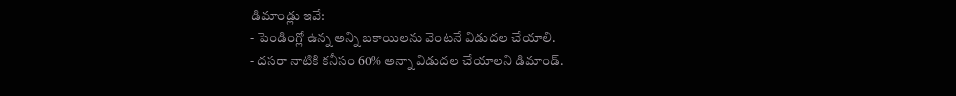డిమాండ్లు ఇవే:
- పెండింగ్లో ఉన్న అన్ని బకాయిలను వెంటనే విడుదల చేయాలి.
- దసరా నాటికి కనీసం 60% అన్నా విడుదల చేయాలని డిమాండ్.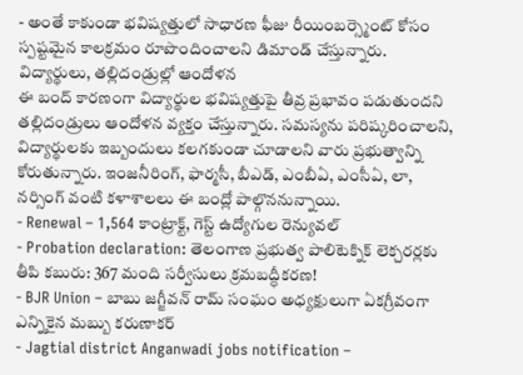- అంతే కాకుండా భవిష్యత్తులో సాధారణ ఫీజు రీయింబర్స్మెంట్ కోసం స్పష్టమైన కాలక్రమం రూపొందించాలని డిమాండ్ చేస్తున్నారు.
విద్యార్థులు, తల్లిదండ్రుల్లో ఆందోళన
ఈ బంద్ కారణంగా విద్యార్థుల భవిష్యత్తుపై తీవ్ర ప్రభావం పడుతుందని తల్లిదండ్రులు ఆందోళన వ్యక్తం చేస్తున్నారు. సమస్యను పరిష్కరించాలని, విద్యార్థులకు ఇబ్బందులు కలగకుండా చూడాలని వారు ప్రభుత్వాన్ని కోరుతున్నారు. ఇంజనీరింగ్, ఫార్మసీ, బీఎడ్, ఎంబీఏ, ఎంసీఏ, లా, నర్సింగ్ వంటి కళాశాలలు ఈ బంద్లో పాల్గొననున్నాయి.
- Renewal – 1,564 కాంట్రాక్ట్, గెస్ట్ ఉద్యోగుల రెన్యువల్
- Probation declaration: తెలంగాణ ప్రభుత్వ పాలిటెక్నిక్ లెక్చరర్లకు తీపి కబురు: 367 మంది సర్వీసులు క్రమబద్ధీకరణ!
- BJR Union – బాబు జగ్జీవన్ రామ్ సంఘం అధ్యక్షులుగా ఏకగ్రీవంగా ఎన్నికైన మబ్బు కరుణాకర్
- Jagtial district Anganwadi jobs notification –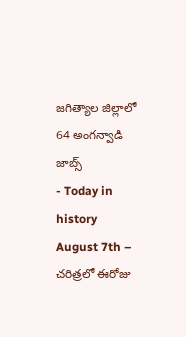జగిత్యాల జిల్లాలో 64 అంగన్వాడి జాబ్స్
- Today in history August 7th – చరిత్రలో ఈరోజు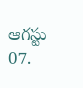ఆగస్టు 07.